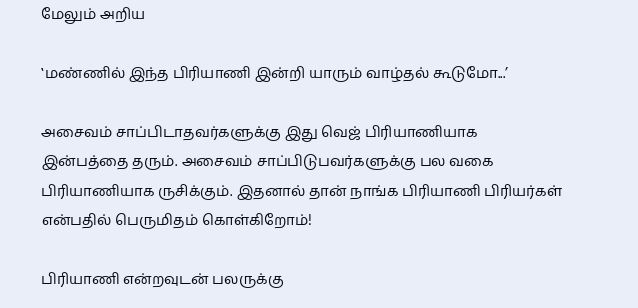மேலும் அறிய

‛மண்ணில் இந்த பிரியாணி இன்றி யாரும் வாழ்தல் கூடுமோ...’

அசைவம் சாப்பிடாதவர்களுக்கு இது வெஜ் பிரியாணியாக இன்பத்தை தரும். அசைவம் சாப்பிடுபவர்களுக்கு பல வகை பிரியாணியாக ருசிக்கும். இதனால் தான் நாங்க பிரியாணி பிரியர்கள் என்பதில் பெருமிதம் கொள்கிறோம்!

பிரியாணி என்றவுடன் பலருக்கு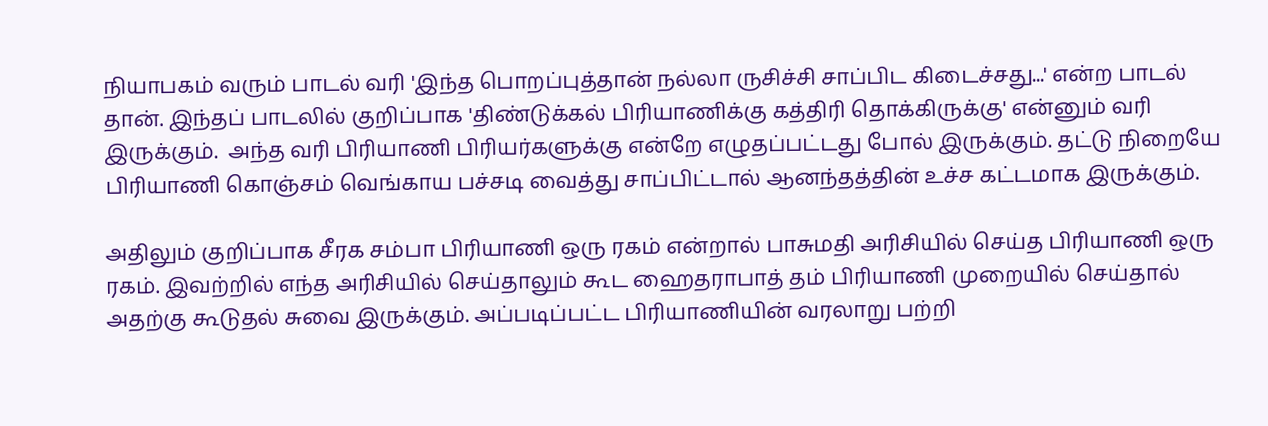நியாபகம் வரும் பாடல் வரி 'இந்த பொறப்புத்தான் நல்லா ருசிச்சி சாப்பிட கிடைச்சது...' என்ற பாடல் தான். இந்தப் பாடலில் குறிப்பாக 'திண்டுக்கல் பிரியாணிக்கு கத்திரி தொக்கிருக்கு' என்னும் வரி இருக்கும்.  அந்த வரி பிரியாணி பிரியர்களுக்கு என்றே எழுதப்பட்டது போல் இருக்கும். தட்டு நிறையே பிரியாணி கொஞ்சம் வெங்காய பச்சடி வைத்து சாப்பிட்டால் ஆனந்தத்தின் உச்ச கட்டமாக இருக்கும்.

அதிலும் குறிப்பாக சீரக சம்பா பிரியாணி ஒரு ரகம் என்றால் பாசுமதி அரிசியில் செய்த பிரியாணி ஒரு ரகம். இவற்றில் எந்த அரிசியில் செய்தாலும் கூட ஹைதராபாத் தம் பிரியாணி முறையில் செய்தால் அதற்கு கூடுதல் சுவை இருக்கும். அப்படிப்பட்ட பிரியாணியின் வரலாறு பற்றி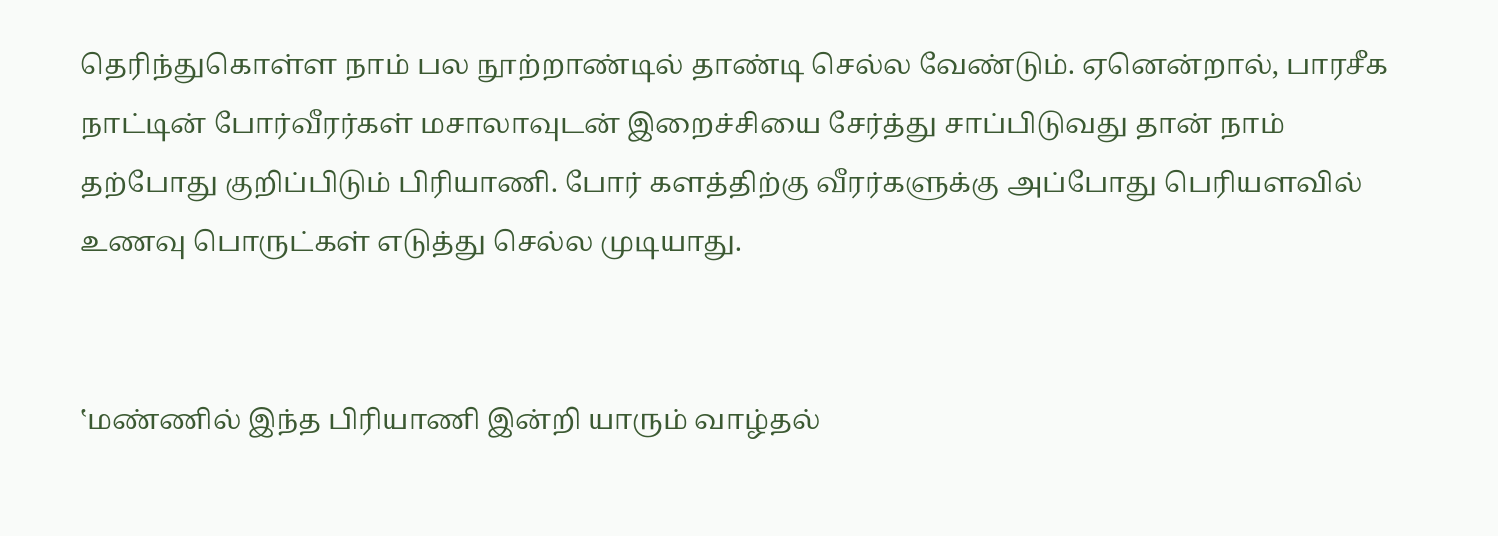தெரிந்துகொள்ள நாம் பல நூற்றாண்டில் தாண்டி செல்ல வேண்டும். ஏனென்றால், பாரசீக நாட்டின் போர்வீரர்கள் மசாலாவுடன் இறைச்சியை சேர்த்து சாப்பிடுவது தான் நாம் தற்போது குறிப்பிடும் பிரியாணி. போர் களத்திற்கு வீரர்களுக்கு அப்போது பெரியளவில் உணவு பொருட்கள் எடுத்து செல்ல முடியாது.


‛மண்ணில் இந்த பிரியாணி இன்றி யாரும் வாழ்தல்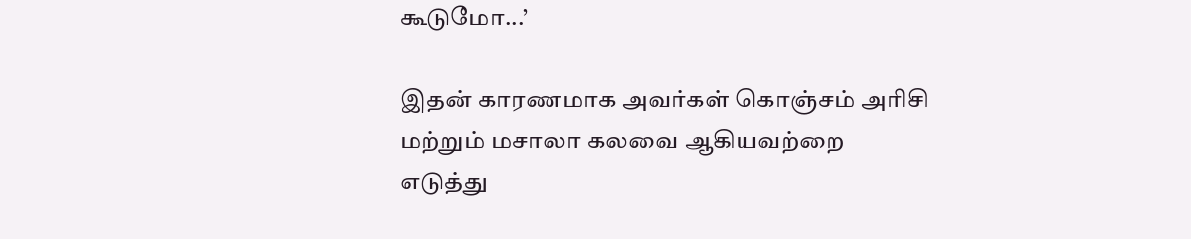கூடுமோ...’

இதன் காரணமாக அவர்கள் கொஞ்சம் அரிசி மற்றும் மசாலா கலவை ஆகியவற்றை எடுத்து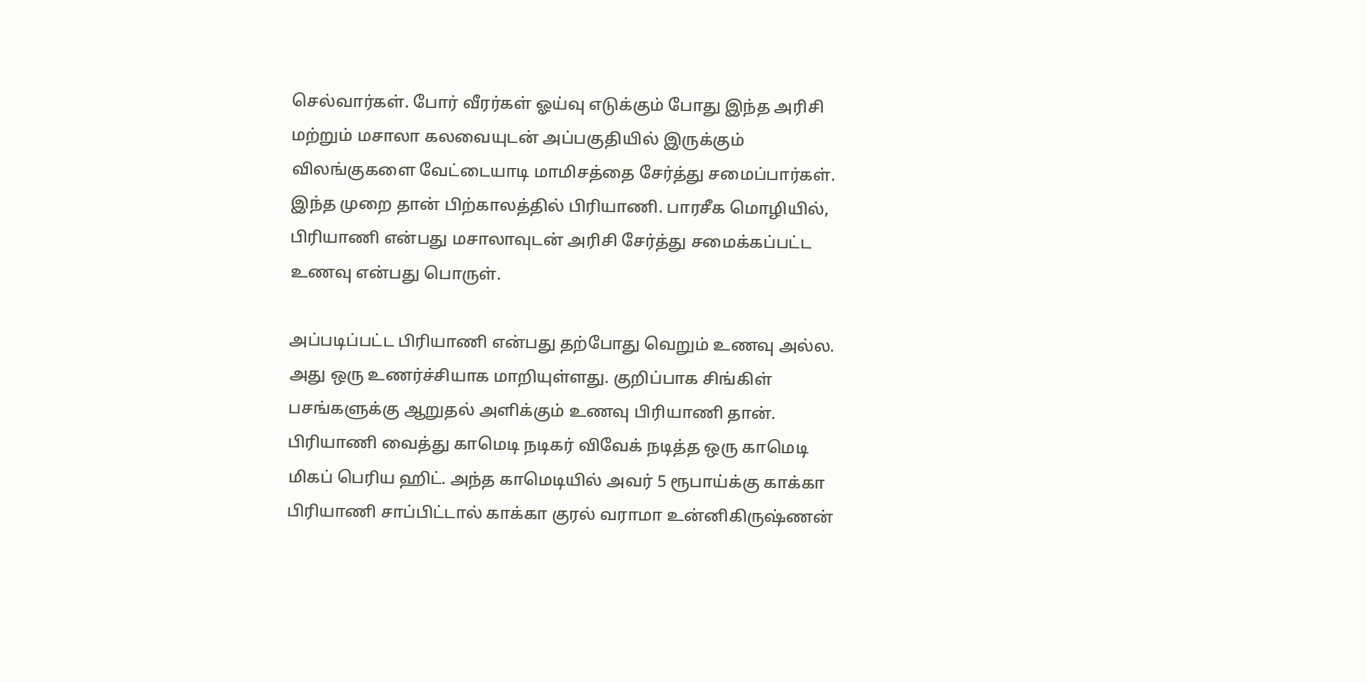செல்வார்கள். போர் வீரர்கள் ஓய்வு எடுக்கும் போது இந்த அரிசி மற்றும் மசாலா கலவையுடன் அப்பகுதியில் இருக்கும் விலங்குகளை வேட்டையாடி மாமிசத்தை சேர்த்து சமைப்பார்கள். இந்த முறை தான் பிற்காலத்தில் பிரியாணி. பாரசீக மொழியில், பிரியாணி என்பது மசாலாவுடன் அரிசி சேர்த்து சமைக்கப்பட்ட உணவு என்பது பொருள்.

அப்படிப்பட்ட பிரியாணி என்பது தற்போது வெறும் உணவு அல்ல. அது ஒரு உணர்ச்சியாக மாறியுள்ளது. குறிப்பாக சிங்கிள் பசங்களுக்கு ஆறுதல் அளிக்கும் உணவு பிரியாணி தான். பிரியாணி வைத்து காமெடி நடிகர் விவேக் நடித்த ஒரு காமெடி மிகப் பெரிய ஹிட். அந்த காமெடியில் அவர் 5 ரூபாய்க்கு காக்கா பிரியாணி சாப்பிட்டால் காக்கா குரல் வராமா உன்னிகிருஷ்ணன்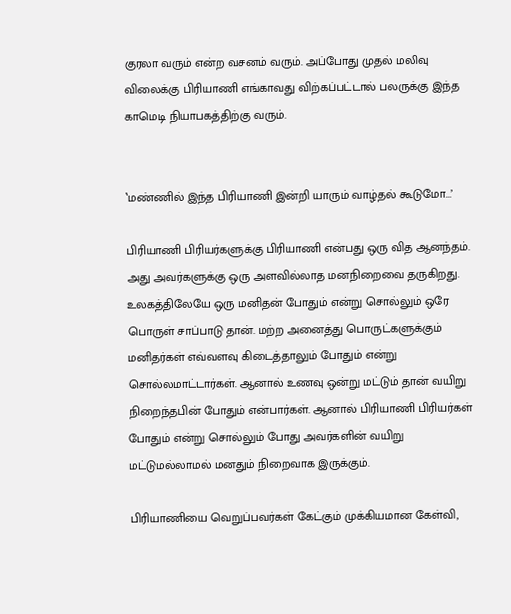குரலா வரும் என்ற வசனம் வரும். அப்போது முதல் மலிவு விலைக்கு பிரியாணி எங்காவது விற்கப்பட்டால் பலருக்கு இந்த காமெடி நியாபகத்திற்கு வரும்.


‛மண்ணில் இந்த பிரியாணி இன்றி யாரும் வாழ்தல் கூடுமோ...’

பிரியாணி பிரியர்களுக்கு பிரியாணி என்பது ஒரு வித ஆனந்தம். அது அவர்களுக்கு ஒரு அளவில்லாத மனநிறைவை தருகிறது. உலகத்திலேயே ஒரு மனிதன் போதும் என்று சொல்லும் ஒரே பொருள் சாப்பாடு தான். மற்ற அனைத்து பொருட்களுக்கும் மனிதர்கள் எவ்வளவு கிடைத்தாலும் போதும் என்று சொல்லமாட்டார்கள். ஆனால் உணவு ஒன்று மட்டும் தான் வயிறு நிறைந்தபின் போதும் என்பார்கள். ஆனால் பிரியாணி பிரியர்கள் போதும் என்று சொல்லும் போது அவர்களின் வயிறு மட்டுமல்லாமல் மனதும் நிறைவாக இருக்கும்.

பிரியாணியை வெறுப்பவர்கள் கேட்கும் முக்கியமான கேள்வி,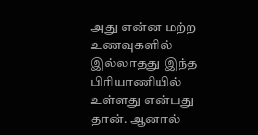அது என்ன மற்ற உணவுகளில் இல்லாதது இந்த பிரியாணியில் உள்ளது என்பது தான். ஆனால்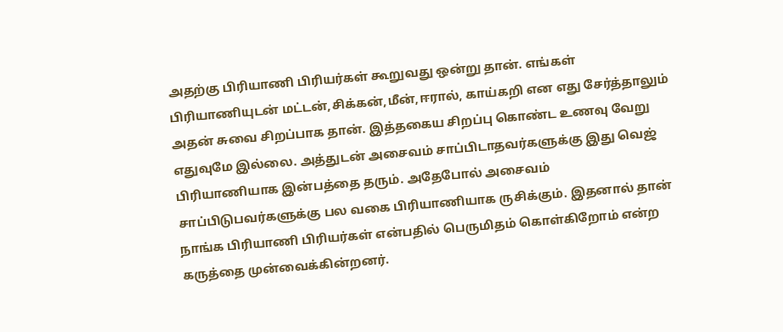அதற்கு பிரியாணி பிரியர்கள் கூறுவது ஒன்று தான். எங்கள் பிரியாணியுடன் மட்டன்,சிக்கன்,மீன்,ஈரால், காய்கறி என எது சேர்த்தாலும் அதன் சுவை சிறப்பாக தான். இத்தகைய சிறப்பு கொண்ட உணவு வேறு எதுவுமே இல்லை. அத்துடன் அசைவம் சாப்பிடாதவர்களுக்கு இது வெஜ் பிரியாணியாக இன்பத்தை தரும். அதேபோல் அசைவம் சாப்பிடுபவர்களுக்கு பல வகை பிரியாணியாக ருசிக்கும். இதனால் தான் நாங்க பிரியாணி பிரியர்கள் என்பதில் பெருமிதம் கொள்கிறோம் என்ற கருத்தை முன்வைக்கின்றனர்.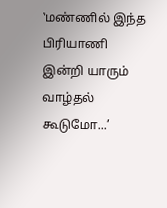‛மண்ணில் இந்த பிரியாணி இன்றி யாரும் வாழ்தல் கூடுமோ...’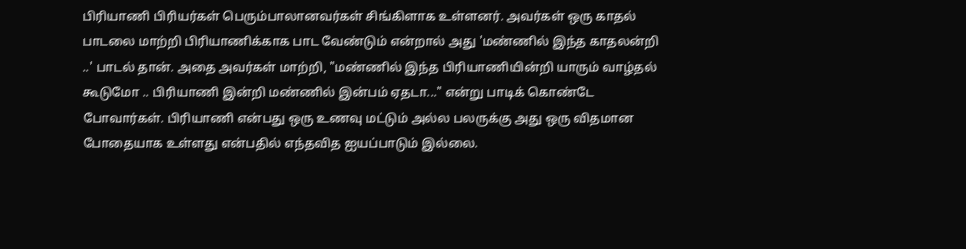பிரியாணி பிரியர்கள் பெரும்பாலானவர்கள் சிங்கிளாக உள்ளனர். அவர்கள் ஒரு காதல் பாடலை மாற்றி பிரியாணிக்காக பாட வேண்டும் என்றால் அது 'மண்ணில் இந்த காதலன்றி ..' பாடல் தான். அதை அவர்கள் மாற்றி, "மண்ணில் இந்த பிரியாணியின்றி யாரும் வாழ்தல் கூடுமோ .. பிரியாணி இன்றி மண்ணில் இன்பம் ஏதடா..." என்று பாடிக் கொண்டே போவார்கள். பிரியாணி என்பது ஒரு உணவு மட்டும் அல்ல பலருக்கு அது ஒரு விதமான போதையாக உள்ளது என்பதில் எந்தவித ஐயப்பாடும் இல்லை.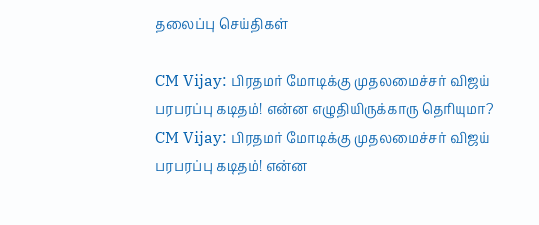தலைப்பு செய்திகள்

CM Vijay: பிரதமர் மோடிக்கு முதலமைச்சர் விஜய் பரபரப்பு கடிதம்! என்ன எழுதியிருக்காரு தெரியுமா?
CM Vijay: பிரதமர் மோடிக்கு முதலமைச்சர் விஜய் பரபரப்பு கடிதம்! என்ன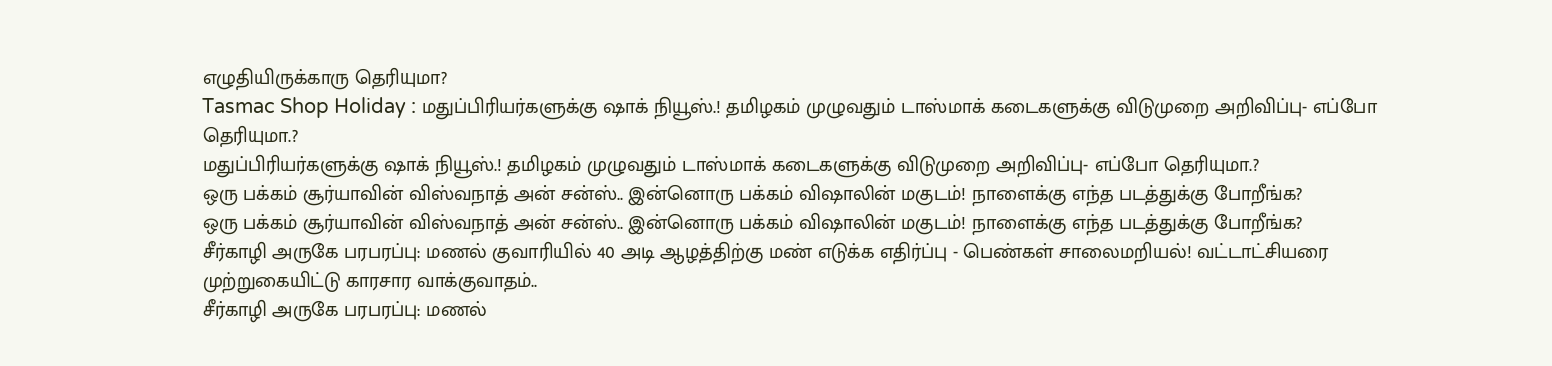எழுதியிருக்காரு தெரியுமா?
Tasmac Shop Holiday : மதுப்பிரியர்களுக்கு ஷாக் நியூஸ்.! தமிழகம் முழுவதும் டாஸ்மாக் கடைகளுக்கு விடுமுறை அறிவிப்பு- எப்போ தெரியுமா.?
மதுப்பிரியர்களுக்கு ஷாக் நியூஸ்.! தமிழகம் முழுவதும் டாஸ்மாக் கடைகளுக்கு விடுமுறை அறிவிப்பு- எப்போ தெரியுமா.?
ஒரு பக்கம் சூர்யாவின் விஸ்வநாத் அன் சன்ஸ்.. இன்னொரு பக்கம் விஷாலின் மகுடம்! நாளைக்கு எந்த படத்துக்கு போறீங்க?
ஒரு பக்கம் சூர்யாவின் விஸ்வநாத் அன் சன்ஸ்.. இன்னொரு பக்கம் விஷாலின் மகுடம்! நாளைக்கு எந்த படத்துக்கு போறீங்க?
சீர்காழி அருகே பரபரப்பு: மணல் குவாரியில் 40 அடி ஆழத்திற்கு மண் எடுக்க எதிர்ப்பு - பெண்கள் சாலைமறியல்! வட்டாட்சியரை முற்றுகையிட்டு காரசார வாக்குவாதம்..
சீர்காழி அருகே பரபரப்பு: மணல்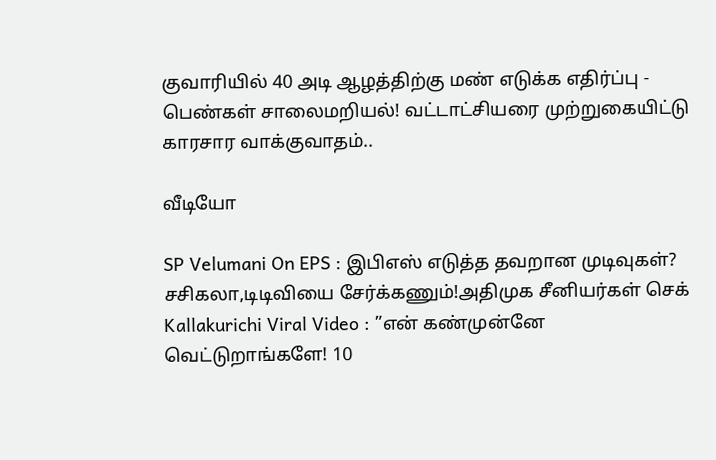குவாரியில் 40 அடி ஆழத்திற்கு மண் எடுக்க எதிர்ப்பு - பெண்கள் சாலைமறியல்! வட்டாட்சியரை முற்றுகையிட்டு காரசார வாக்குவாதம்..

வீடியோ

SP Velumani On EPS : இபிஎஸ் எடுத்த தவறான முடிவுகள்? சசிகலா,டிடிவியை சேர்க்கணும்!அதிமுக சீனியர்கள் செக்
Kallakurichi Viral Video : ”என் கண்முன்னே வெட்டுறாங்களே! 10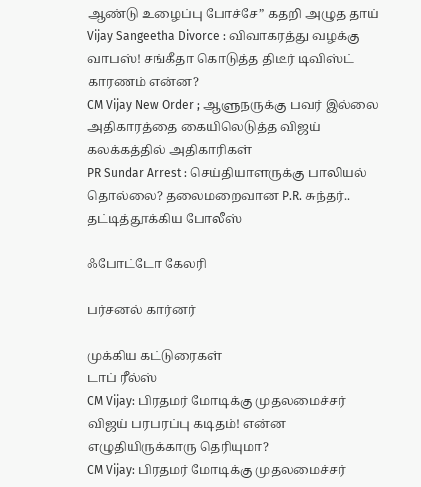ஆண்டு உழைப்பு போச்சே” கதறி அழுத தாய்
Vijay Sangeetha Divorce : விவாகரத்து வழக்கு வாபஸ்! சங்கீதா கொடுத்த திடீர் டிவிஸ்ட் காரணம் என்ன?
CM Vijay New Order ; ஆளுநருக்கு பவர் இல்லை அதிகாரத்தை கையிலெடுத்த விஜய் கலக்கத்தில் அதிகாரிகள்
PR Sundar Arrest : செய்தியாளருக்கு பாலியல் தொல்லை? தலைமறைவான P.R. சுந்தர்.. தட்டித்தூக்கிய போலீஸ்

ஃபோட்டோ கேலரி

பர்சனல் கார்னர்

முக்கிய கட்டுரைகள்
டாப் ரீல்ஸ்
CM Vijay: பிரதமர் மோடிக்கு முதலமைச்சர் விஜய் பரபரப்பு கடிதம்! என்ன எழுதியிருக்காரு தெரியுமா?
CM Vijay: பிரதமர் மோடிக்கு முதலமைச்சர்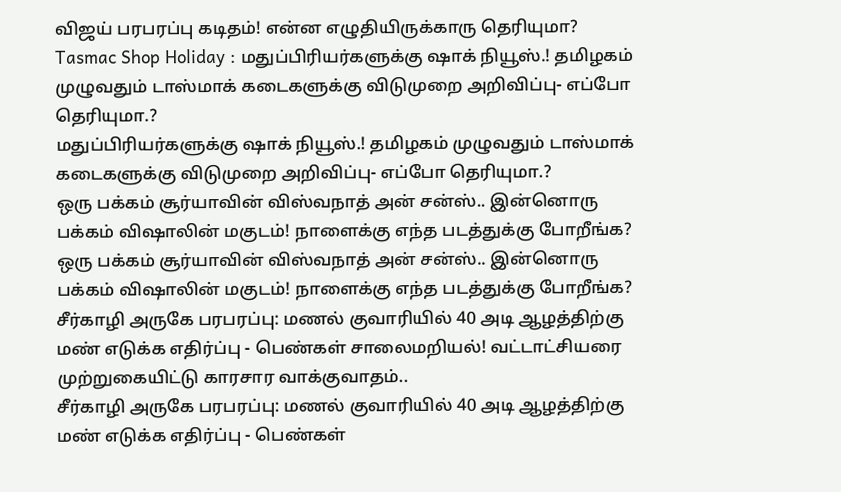விஜய் பரபரப்பு கடிதம்! என்ன எழுதியிருக்காரு தெரியுமா?
Tasmac Shop Holiday : மதுப்பிரியர்களுக்கு ஷாக் நியூஸ்.! தமிழகம் முழுவதும் டாஸ்மாக் கடைகளுக்கு விடுமுறை அறிவிப்பு- எப்போ தெரியுமா.?
மதுப்பிரியர்களுக்கு ஷாக் நியூஸ்.! தமிழகம் முழுவதும் டாஸ்மாக் கடைகளுக்கு விடுமுறை அறிவிப்பு- எப்போ தெரியுமா.?
ஒரு பக்கம் சூர்யாவின் விஸ்வநாத் அன் சன்ஸ்.. இன்னொரு பக்கம் விஷாலின் மகுடம்! நாளைக்கு எந்த படத்துக்கு போறீங்க?
ஒரு பக்கம் சூர்யாவின் விஸ்வநாத் அன் சன்ஸ்.. இன்னொரு பக்கம் விஷாலின் மகுடம்! நாளைக்கு எந்த படத்துக்கு போறீங்க?
சீர்காழி அருகே பரபரப்பு: மணல் குவாரியில் 40 அடி ஆழத்திற்கு மண் எடுக்க எதிர்ப்பு - பெண்கள் சாலைமறியல்! வட்டாட்சியரை முற்றுகையிட்டு காரசார வாக்குவாதம்..
சீர்காழி அருகே பரபரப்பு: மணல் குவாரியில் 40 அடி ஆழத்திற்கு மண் எடுக்க எதிர்ப்பு - பெண்கள்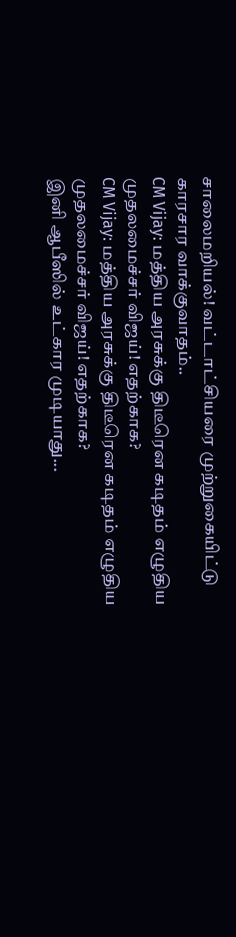சாலைமறியல்! வட்டாட்சியரை முற்றுகையிட்டு காரசார வாக்குவாதம்..
CM Vijay: மத்திய அரசுக்கு திடீரென கடிதம் எழுதிய முதலமைச்சர் விஜய்! எதற்காக?
CM Vijay: மத்திய அரசுக்கு திடீரென கடிதம் எழுதிய முதலமைச்சர் விஜய்! எதற்காக?
இனி ஆபீஸில் உட்கார முடியாது...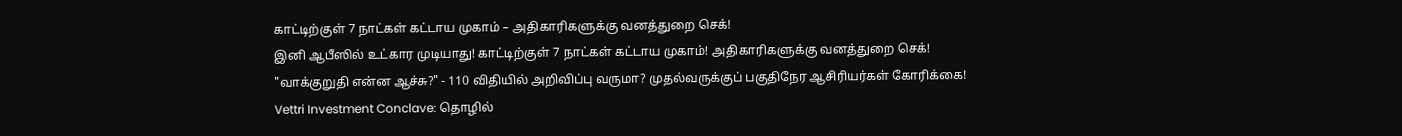காட்டிற்குள் 7 நாட்கள் கட்டாய முகாம் – அதிகாரிகளுக்கு வனத்துறை செக்!
இனி ஆபீஸில் உட்கார முடியாது! காட்டிற்குள் 7 நாட்கள் கட்டாய முகாம்! அதிகாரிகளுக்கு வனத்துறை செக்!
"வாக்குறுதி என்ன ஆச்சு?" - 110 விதியில் அறிவிப்பு வருமா? முதல்வருக்குப் பகுதிநேர ஆசிரியர்கள் கோரிக்கை!
Vettri Investment Conclave: தொழில்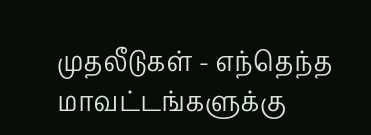முதலீடுகள் - எந்தெந்த மாவட்டங்களுக்கு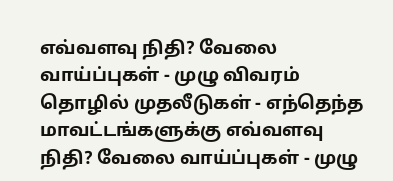எவ்வளவு நிதி? வேலை வாய்ப்புகள் - முழு விவரம்
தொழில் முதலீடுகள் - எந்தெந்த மாவட்டங்களுக்கு எவ்வளவு நிதி? வேலை வாய்ப்புகள் - முழு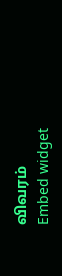விவரம்
Embed widget